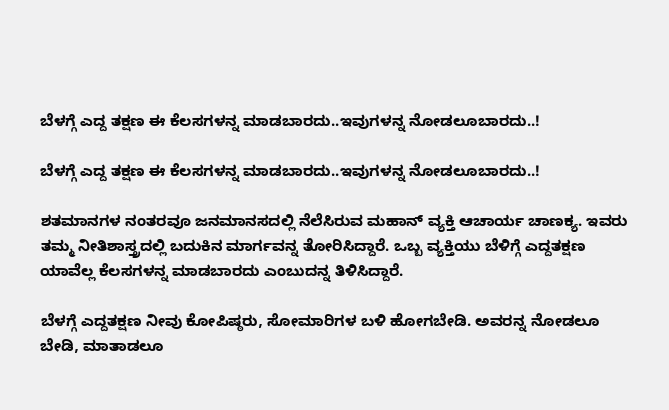ಬೆಳಗ್ಗೆ ಎದ್ದ ತಕ್ಷಣ ಈ ಕೆಲಸಗಳನ್ನ ಮಾಡಬಾರದು..ಇವುಗಳನ್ನ ನೋಡಲೂಬಾರದು..!

ಬೆಳಗ್ಗೆ ಎದ್ದ ತಕ್ಷಣ ಈ ಕೆಲಸಗಳನ್ನ ಮಾಡಬಾರದು..ಇವುಗಳನ್ನ ನೋಡಲೂಬಾರದು..!

ಶತಮಾನಗಳ ನಂತರವೂ ಜನಮಾನಸದಲ್ಲಿ ನೆಲೆಸಿರುವ ಮಹಾನ್‌ ವ್ಯಕ್ತಿ ಆಚಾರ್ಯ ಚಾಣಕ್ಯ. ಇವರು ತಮ್ಮ ನೀತಿಶಾಸ್ತ್ರದಲ್ಲಿ ಬದುಕಿನ ಮಾರ್ಗವನ್ನ ತೋರಿಸಿದ್ದಾರೆ. ಒಬ್ಬ ವ್ಯಕ್ತಿಯು ಬೆಳಿಗ್ಗೆ ಎದ್ದತಕ್ಷಣ ಯಾವೆಲ್ಲ ಕೆಲಸಗಳನ್ನ ಮಾಡಬಾರದು ಎಂಬುದನ್ನ ತಿಳಿಸಿದ್ದಾರೆ.

ಬೆಳಗ್ಗೆ ಎದ್ದತಕ್ಷಣ ನೀವು ಕೋಪಿಷ್ಠರು, ಸೋಮಾರಿಗಳ ಬಳಿ ಹೋಗಬೇಡಿ. ಅವರನ್ನ ನೋಡಲೂ ಬೇಡಿ, ಮಾತಾಡಲೂ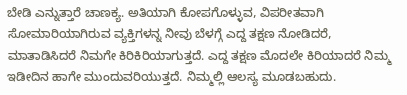ಬೇಡಿ ಎನ್ನುತ್ತಾರೆ ಚಾಣಕ್ಯ. ಅತಿಯಾಗಿ ಕೋಪಗೊಳ್ಳುವ, ವಿಪರೀತವಾಗಿ ಸೋಮಾರಿಯಾಗಿರುವ ವ್ಯಕ್ತಿಗಳನ್ನ ನೀವು ಬೆಳಗ್ಗೆ ಎದ್ದ ತಕ್ಷಣ ನೋಡಿದರೆ, ಮಾತಾಡಿಸಿದರೆ ನಿಮಗೇ ಕಿರಿಕಿರಿಯಾಗುತ್ತದೆ. ಎದ್ದ ತಕ್ಷಣ ಮೊದಲೇ ಕಿರಿಯಾದರೆ ನಿಮ್ಮ ಇಡೀದಿನ ಹಾಗೇ ಮುಂದುವರಿಯುತ್ತದೆ. ನಿಮ್ಮಲ್ಲಿ ಆಲಸ್ಯ ಮೂಡಬಹುದು.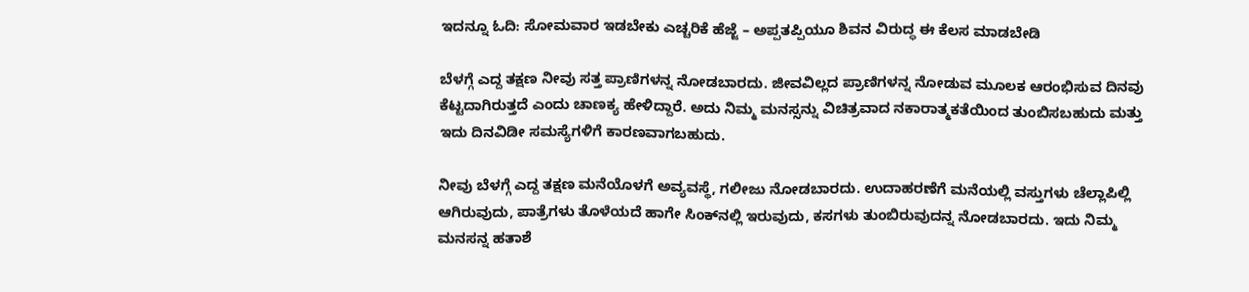ಇದನ್ನೂ ಓದಿ: ಸೋಮವಾರ ಇಡಬೇಕು ಎಚ್ಚರಿಕೆ ಹೆಜ್ಜೆ – ಅಪ್ಪತಪ್ಪಿಯೂ ಶಿವನ ವಿರುದ್ಧ ಈ ಕೆಲಸ ಮಾಡಬೇಡಿ

ಬೆಳಗ್ಗೆ ಎದ್ದ ತಕ್ಷಣ ನೀವು ಸತ್ತ ಪ್ರಾಣಿಗಳನ್ನ ನೋಡಬಾರದು. ಜೀವವಿಲ್ಲದ ಪ್ರಾಣಿಗಳನ್ನ ನೋಡುವ ಮೂಲಕ ಆರಂಭಿಸುವ ದಿನವು ಕೆಟ್ಟದಾಗಿರುತ್ತದೆ ಎಂದು ಚಾಣಕ್ಯ ಹೇಳಿದ್ದಾರೆ. ಅದು ನಿಮ್ಮ ಮನಸ್ಸನ್ನು ವಿಚಿತ್ರವಾದ ನಕಾರಾತ್ಮಕತೆಯಿಂದ ತುಂಬಿಸಬಹುದು ಮತ್ತು ಇದು ದಿನವಿಡೀ ಸಮಸ್ಯೆಗಳಿಗೆ ಕಾರಣವಾಗಬಹುದು.

ನೀವು ಬೆಳಗ್ಗೆ ಎದ್ದ ತಕ್ಷಣ ಮನೆಯೊಳಗೆ ಅವ್ಯವಸ್ಥೆ, ಗಲೀಜು ನೋಡಬಾರದು. ಉದಾಹರಣೆಗೆ ಮನೆಯಲ್ಲಿ ವಸ್ತುಗಳು ಚೆಲ್ಲಾಪಿಲ್ಲಿ ಆಗಿರುವುದು, ಪಾತ್ರೆಗಳು ತೊಳೆಯದೆ ಹಾಗೇ ಸಿಂಕ್‌ನಲ್ಲಿ ಇರುವುದು, ಕಸಗಳು ತುಂಬಿರುವುದನ್ನ ನೋಡಬಾರದು. ಇದು ನಿಮ್ಮ ಮನಸನ್ನ ಹತಾಶೆ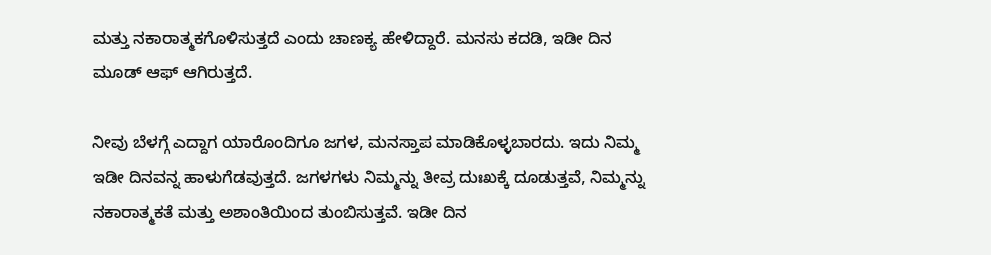ಮತ್ತು ನಕಾರಾತ್ಮಕಗೊಳಿಸುತ್ತದೆ ಎಂದು ಚಾಣಕ್ಯ ಹೇಳಿದ್ದಾರೆ. ಮನಸು ಕದಡಿ, ಇಡೀ ದಿನ ಮೂಡ್‌ ಆಫ್‌ ಆಗಿರುತ್ತದೆ.

ನೀವು ಬೆಳಗ್ಗೆ ಎದ್ದಾಗ ಯಾರೊಂದಿಗೂ ಜಗಳ, ಮನಸ್ತಾಪ ಮಾಡಿಕೊಳ್ಳಬಾರದು. ಇದು ನಿಮ್ಮ ಇಡೀ ದಿನವನ್ನ ಹಾಳುಗೆಡವುತ್ತದೆ. ಜಗಳಗಳು ನಿಮ್ಮನ್ನು ತೀವ್ರ ದುಃಖಕ್ಕೆ ದೂಡುತ್ತವೆ, ನಿಮ್ಮನ್ನು ನಕಾರಾತ್ಮಕತೆ ಮತ್ತು ಅಶಾಂತಿಯಿಂದ ತುಂಬಿಸುತ್ತವೆ. ಇಡೀ ದಿನ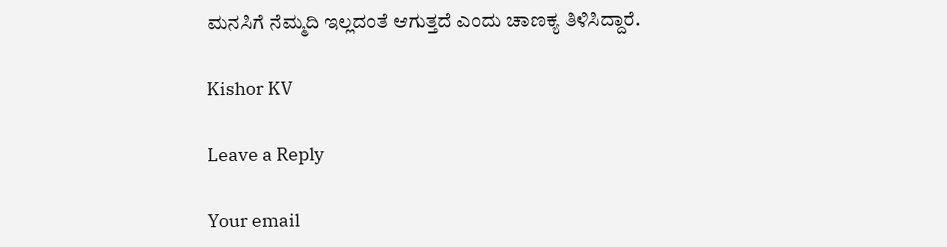ಮನಸಿಗೆ ನೆಮ್ಮದಿ ಇಲ್ಲದಂತೆ ಆಗುತ್ತದೆ ಎಂದು ಚಾಣಕ್ಯ ತಿಳಿಸಿದ್ದಾರೆ.

Kishor KV

Leave a Reply

Your email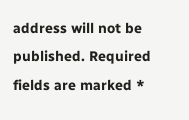address will not be published. Required fields are marked *